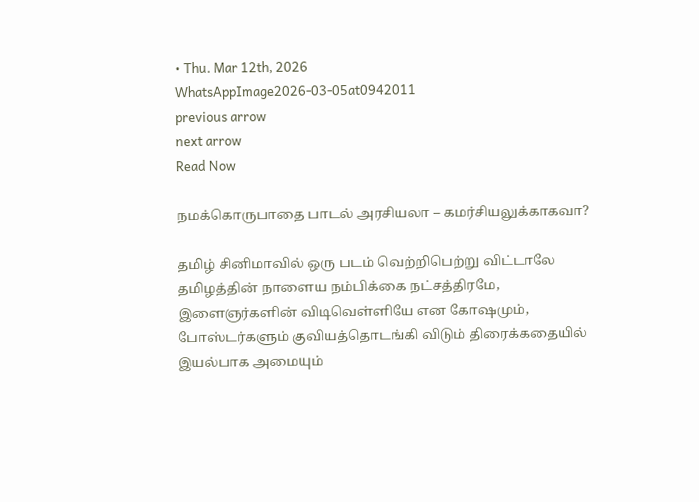• Thu. Mar 12th, 2026
WhatsAppImage2026-03-05at0942011
previous arrow
next arrow
Read Now

நமக்கொருபாதை பாடல் அரசியலா – கமர்சியலுக்காகவா?

தமிழ் சினிமாவில் ஒரு படம் வெற்றிபெற்று விட்டாலே தமிழத்தின் நாளைய நம்பிக்கை நட்சத்திரமே, இளைஞர்களின் விடிவெள்ளியே என கோஷமும், போஸ்டர்களும் குவியத்தொடங்கி விடும் திரைக்கதையில் இயல்பாக அமையும்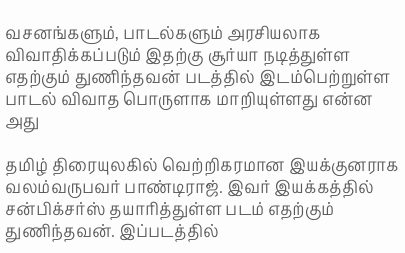வசனங்களும், பாடல்களும் அரசியலாக விவாதிக்கப்படும் இதற்கு சூர்யா நடித்துள்ள எதற்கும் துணிந்தவன் படத்தில் இடம்பெற்றுள்ள பாடல் விவாத பொருளாக மாறியுள்ளது என்ன அது

தமிழ் திரையுலகில் வெற்றிகரமான இயக்குனராக வலம்வருபவர் பாண்டிராஜ். இவர் இயக்கத்தில் சன்பிக்சர்ஸ் தயாரித்துள்ள படம் எதற்கும் துணிந்தவன். இப்படத்தில்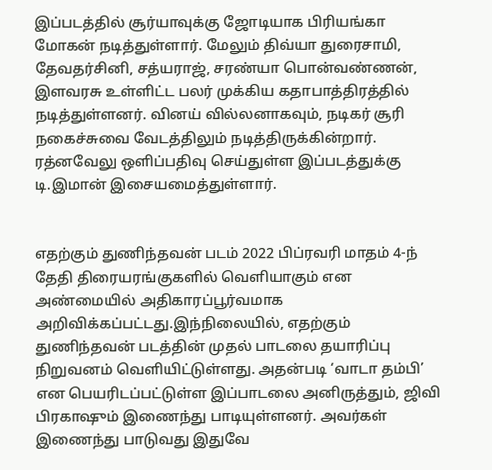இப்படத்தில் சூர்யாவுக்கு ஜோடியாக பிரியங்கா மோகன் நடித்துள்ளார். மேலும் திவ்யா துரைசாமி, தேவதர்சினி, சத்யராஜ், சரண்யா பொன்வண்ணன், இளவரசு உள்ளிட்ட பலர் முக்கிய கதாபாத்திரத்தில் நடித்துள்ளனர். வினய் வில்லனாகவும், நடிகர் சூரி நகைச்சுவை வேடத்திலும் நடித்திருக்கின்றார். ரத்னவேலு ஒளிப்பதிவு செய்துள்ள இப்படத்துக்கு டி.இமான் இசையமைத்துள்ளார்.


எதற்கும் துணிந்தவன் படம் 2022 பிப்ரவரி மாதம் 4-ந் தேதி திரையரங்குகளில் வெளியாகும் என அண்மையில் அதிகாரப்பூர்வமாக அறிவிக்கப்பட்டது.இந்நிலையில், எதற்கும் துணிந்தவன் படத்தின் முதல் பாடலை தயாரிப்பு நிறுவனம் வெளியிட்டுள்ளது. அதன்படி ‘வாடா தம்பி’ என பெயரிடப்பட்டுள்ள இப்பாடலை அனிருத்தும், ஜிவி பிரகாஷும் இணைந்து பாடியுள்ளனர். அவர்கள் இணைந்து பாடுவது இதுவே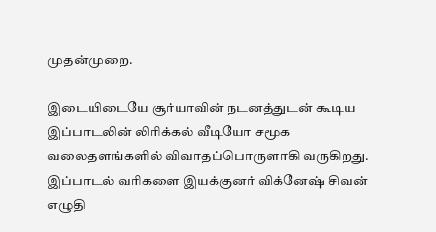முதன்முறை.

இடையிடையே சூர்யாவின் நடனத்துடன் கூடிய இப்பாடலின் லிரிக்கல் வீடியோ சமூக வலைதளங்களில் விவாதப்பொருளாகி வருகிறது. இப்பாடல் வரிகளை இயக்குனர் விக்னேஷ் சிவன் எழுதி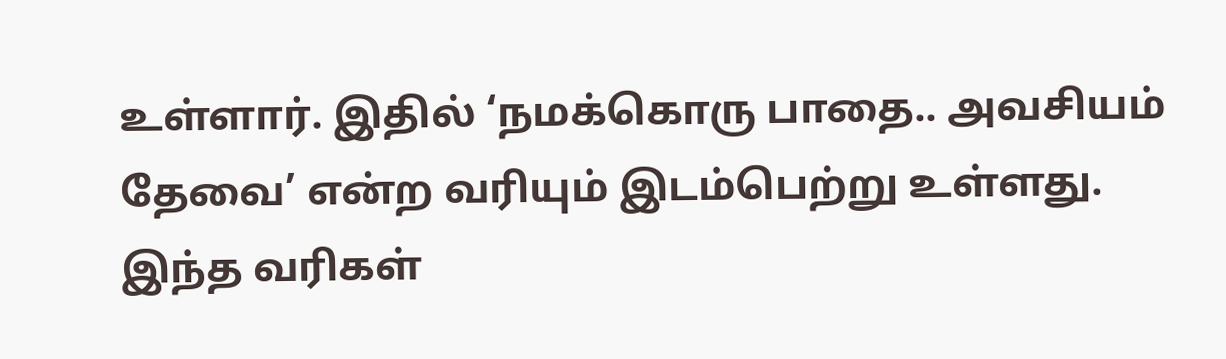உள்ளார். இதில் ‘நமக்கொரு பாதை.. அவசியம் தேவை’ என்ற வரியும் இடம்பெற்று உள்ளது. இந்த வரிகள்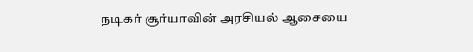நடிகர் சூர்யாவின் அரசியல் ஆசையை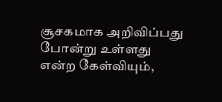சூசகமாக அறிவிப்பது போன்று உள்ளது என்ற கேள்வியும்,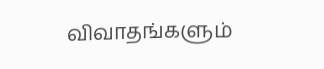விவாதங்களும்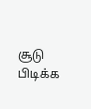சூடு பிடிக்க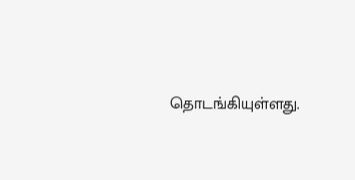தொடங்கியுள்ளது.